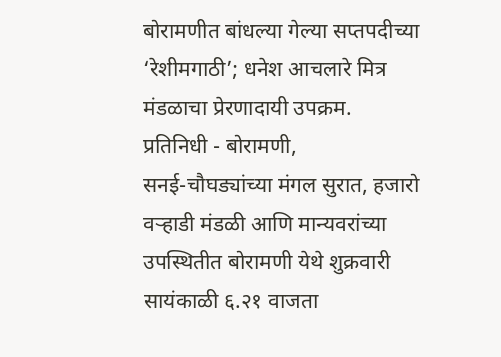बोरामणीत बांधल्या गेल्या सप्तपदीच्या ‘रेशीमगाठी’; धनेश आचलारे मित्र मंडळाचा प्रेरणादायी उपक्रम.
प्रतिनिधी - बोरामणी,
सनई-चौघड्यांच्या मंगल सुरात, हजारो वऱ्हाडी मंडळी आणि मान्यवरांच्या उपस्थितीत बोरामणी येथे शुक्रवारी सायंकाळी ६.२१ वाजता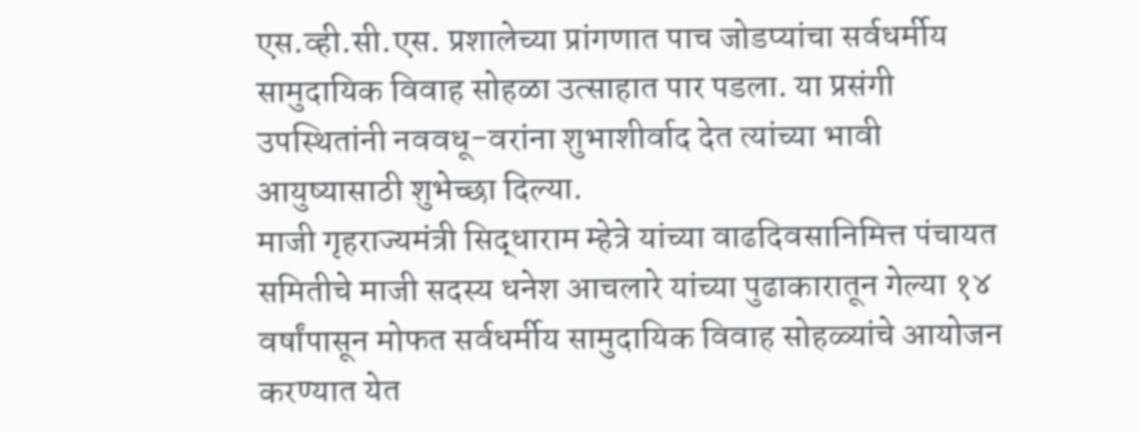एस.व्ही.सी.एस. प्रशालेच्या प्रांगणात पाच जोडप्यांचा सर्वधर्मीय सामुदायिक विवाह सोहळा उत्साहात पार पडला. या प्रसंगी उपस्थितांनी नववधू-वरांना शुभाशीर्वाद देत त्यांच्या भावी आयुष्यासाठी शुभेच्छा दिल्या.
माजी गृहराज्यमंत्री सिद्धाराम म्हेत्रे यांच्या वाढदिवसानिमित्त पंचायत समितीचे माजी सदस्य धनेश आचलारे यांच्या पुढाकारातून गेल्या १४ वर्षांपासून मोफत सर्वधर्मीय सामुदायिक विवाह सोहळ्यांचे आयोजन करण्यात येत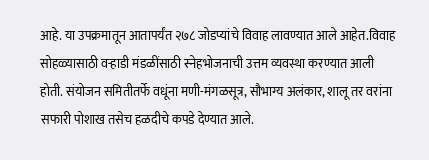आहे. या उपक्रमातून आतापर्यंत २७८ जोडप्यांचे विवाह लावण्यात आले आहेत.विवाह सोहळ्यासाठी वऱ्हाडी मंडळींसाठी स्नेहभोजनाची उत्तम व्यवस्था करण्यात आली होती. संयोजन समितीतर्फे वधूंना मणी-मंगळसूत्र, सौभाग्य अलंकार, शालू तर वरांना सफारी पोशाख तसेच हळदीचे कपडे देण्यात आले.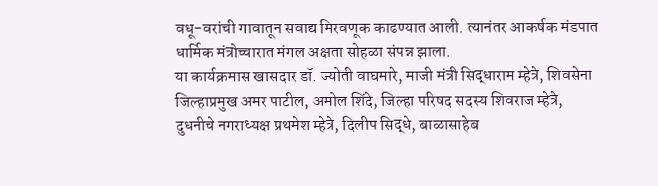वधू-वरांची गावातून सवाद्य मिरवणूक काढण्यात आली. त्यानंतर आकर्षक मंडपात धार्मिक मंत्रोच्चारात मंगल अक्षता सोहळा संपन्न झाला.
या कार्यक्रमास खासदार डॉ. ज्योती वाघमारे, माजी मंत्री सिद्धाराम म्हेत्रे, शिवसेना जिल्हाप्रमुख अमर पाटील, अमोल शिंदे, जिल्हा परिषद सदस्य शिवराज म्हेत्रे, दुधनीचे नगराध्यक्ष प्रथमेश म्हेत्रे, दिलीप सिद्धे, बाळासाहेब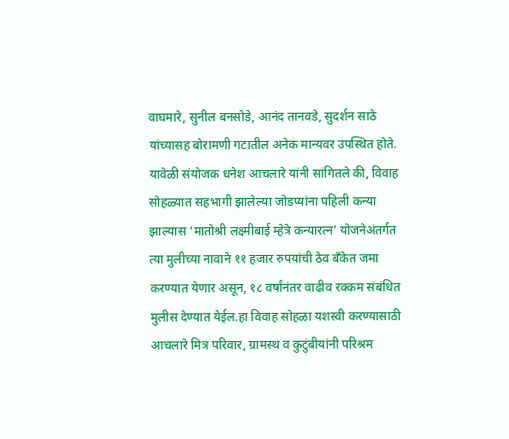वाघमारे, सुनील बनसोडे, आनंद तानवडे, सुदर्शन साठे यांच्यासह बोरामणी गटातील अनेक मान्यवर उपस्थित होते.
यावेळी संयोजक धनेश आचलारे यांनी सांगितले की, विवाह सोहळ्यात सहभागी झालेल्या जोडप्यांना पहिली कन्या झाल्यास ‘मातोश्री लक्ष्मीबाई म्हेत्रे कन्यारत्न’ योजनेअंतर्गत त्या मुलीच्या नावाने ११ हजार रुपयांची ठेव बँकेत जमा करण्यात येणार असून, १८ वर्षांनंतर वाढीव रक्कम संबंधित मुलीस देण्यात येईल.हा विवाह सोहळा यशस्वी करण्यासाठी आचलारे मित्र परिवार, ग्रामस्थ व कुटुंबीयांनी परिश्रम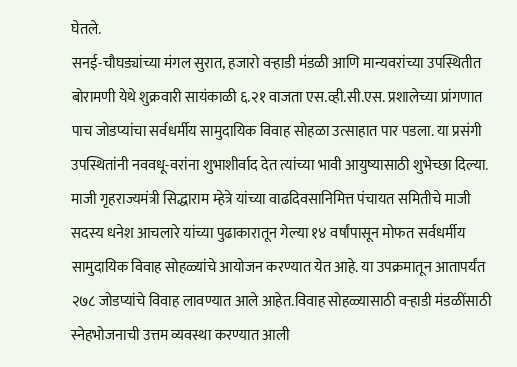घेतले.
सनई-चौघड्यांच्या मंगल सुरात, हजारो वऱ्हाडी मंडळी आणि मान्यवरांच्या उपस्थितीत बोरामणी येथे शुक्रवारी सायंकाळी ६.२१ वाजता एस.व्ही.सी.एस. प्रशालेच्या प्रांगणात पाच जोडप्यांचा सर्वधर्मीय सामुदायिक विवाह सोहळा उत्साहात पार पडला. या प्रसंगी उपस्थितांनी नववधू-वरांना शुभाशीर्वाद देत त्यांच्या भावी आयुष्यासाठी शुभेच्छा दिल्या.
माजी गृहराज्यमंत्री सिद्धाराम म्हेत्रे यांच्या वाढदिवसानिमित्त पंचायत समितीचे माजी सदस्य धनेश आचलारे यांच्या पुढाकारातून गेल्या १४ वर्षांपासून मोफत सर्वधर्मीय सामुदायिक विवाह सोहळ्यांचे आयोजन करण्यात येत आहे. या उपक्रमातून आतापर्यंत २७८ जोडप्यांचे विवाह लावण्यात आले आहेत.विवाह सोहळ्यासाठी वऱ्हाडी मंडळींसाठी स्नेहभोजनाची उत्तम व्यवस्था करण्यात आली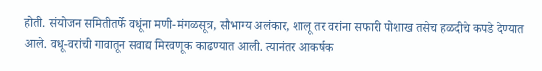होती. संयोजन समितीतर्फे वधूंना मणी-मंगळसूत्र, सौभाग्य अलंकार, शालू तर वरांना सफारी पोशाख तसेच हळदीचे कपडे देण्यात आले. वधू-वरांची गावातून सवाद्य मिरवणूक काढण्यात आली. त्यानंतर आकर्षक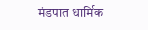मंडपात धार्मिक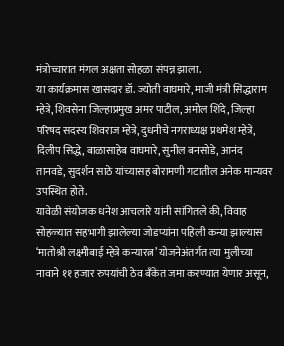मंत्रोच्चारात मंगल अक्षता सोहळा संपन्न झाला.
या कार्यक्रमास खासदार डॉ. ज्योती वाघमारे, माजी मंत्री सिद्धाराम म्हेत्रे, शिवसेना जिल्हाप्रमुख अमर पाटील, अमोल शिंदे, जिल्हा परिषद सदस्य शिवराज म्हेत्रे, दुधनीचे नगराध्यक्ष प्रथमेश म्हेत्रे, दिलीप सिद्धे, बाळासाहेब वाघमारे, सुनील बनसोडे, आनंद तानवडे, सुदर्शन साठे यांच्यासह बोरामणी गटातील अनेक मान्यवर उपस्थित होते.
यावेळी संयोजक धनेश आचलारे यांनी सांगितले की, विवाह सोहळ्यात सहभागी झालेल्या जोडप्यांना पहिली कन्या झाल्यास ‘मातोश्री लक्ष्मीबाई म्हेत्रे कन्यारत्न’ योजनेअंतर्गत त्या मुलीच्या नावाने ११ हजार रुपयांची ठेव बँकेत जमा करण्यात येणार असून,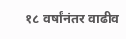१८ वर्षांनंतर वाढीव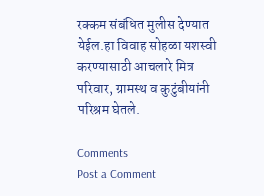रक्कम संबंधित मुलीस देण्यात येईल.हा विवाह सोहळा यशस्वी करण्यासाठी आचलारे मित्र परिवार, ग्रामस्थ व कुटुंबीयांनी परिश्रम घेतले.

Comments
Post a Comment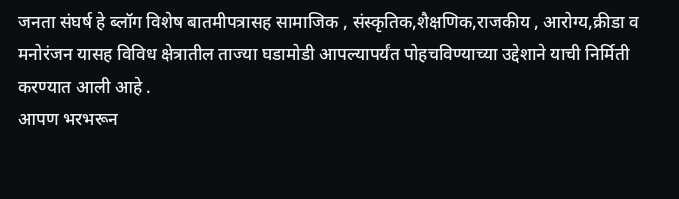जनता संघर्ष हे ब्लॉग विशेष बातमीपत्रासह सामाजिक , संस्कृतिक,शैक्षणिक,राजकीय , आरोग्य,क्रीडा व मनोरंजन यासह विविध क्षेत्रातील ताज्या घडामोडी आपल्यापर्यंत पोहचविण्याच्या उद्देशाने याची निर्मिती करण्यात आली आहे .
आपण भरभरून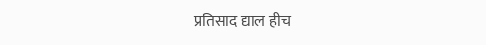प्रतिसाद द्याल हीच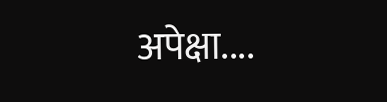अपेक्षा....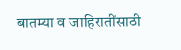बातम्या व जाहिरातींसाठी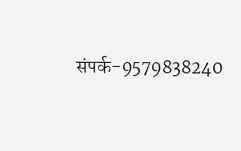संपर्क-9579838240